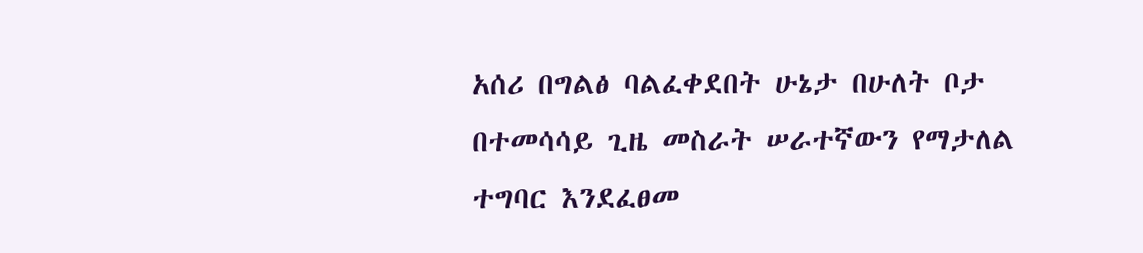አሰሪ በግልፅ ባልፈቀደበት ሁኔታ በሁለት ቦታ በተመሳሳይ ጊዜ መስራት ሠራተኛውን የማታለል ተግባር እንደፈፀመ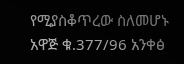የሚያስቆጥረው ስለመሆኑ አዋጅ ቁ.377/96 አንቀፅ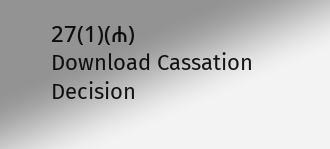27(1)(ሐ)
Download Cassation Decision